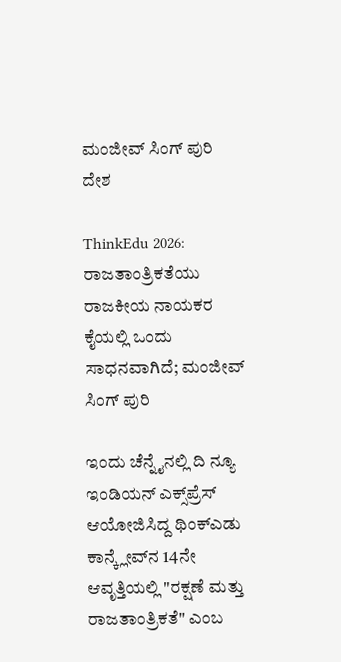ಮಂಜೀವ್ ಸಿಂಗ್ ಪುರಿ
ದೇಶ

ThinkEdu 2026: ರಾಜತಾಂತ್ರಿಕತೆಯು ರಾಜಕೀಯ ನಾಯಕರ ಕೈಯಲ್ಲಿ ಒಂದು ಸಾಧನವಾಗಿದೆ; ಮಂಜೀವ್ ಸಿಂಗ್ ಪುರಿ

ಇಂದು ಚೆನ್ನೈನಲ್ಲಿ ದಿ ನ್ಯೂ ಇಂಡಿಯನ್ ಎಕ್ಸ್‌ಪ್ರೆಸ್ ಆಯೋಜಿಸಿದ್ದ ಥಿಂಕ್‌ಎಡು ಕಾನ್ಕ್ಲೇವ್‌ನ 14ನೇ ಆವೃತ್ತಿಯಲ್ಲಿ "ರಕ್ಷಣೆ ಮತ್ತು ರಾಜತಾಂತ್ರಿಕತೆ" ಎಂಬ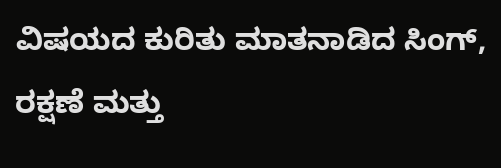ವಿಷಯದ ಕುರಿತು ಮಾತನಾಡಿದ ಸಿಂಗ್, ರಕ್ಷಣೆ ಮತ್ತು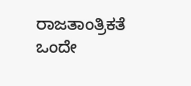ರಾಜತಾಂತ್ರಿಕತೆ ಒಂದೇ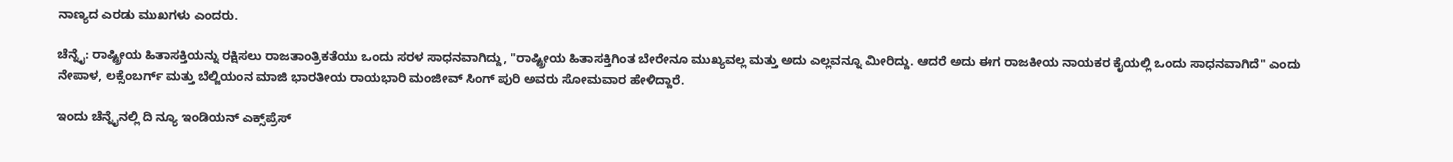ನಾಣ್ಯದ ಎರಡು ಮುಖಗಳು ಎಂದರು.

ಚೆನ್ನೈ: ರಾಷ್ಟ್ರೀಯ ಹಿತಾಸಕ್ತಿಯನ್ನು ರಕ್ಷಿಸಲು ರಾಜತಾಂತ್ರಿಕತೆಯು ಒಂದು ಸರಳ ಸಾಧನವಾಗಿದ್ದು, "ರಾಷ್ಟ್ರೀಯ ಹಿತಾಸಕ್ತಿಗಿಂತ ಬೇರೇನೂ ಮುಖ್ಯವಲ್ಲ ಮತ್ತು ಅದು ಎಲ್ಲವನ್ನೂ ಮೀರಿದ್ದು. ಆದರೆ ಅದು ಈಗ ರಾಜಕೀಯ ನಾಯಕರ ಕೈಯಲ್ಲಿ ಒಂದು ಸಾಧನವಾಗಿದೆ" ಎಂದು ನೇಪಾಳ, ಲಕ್ಸೆಂಬರ್ಗ್ ಮತ್ತು ಬೆಲ್ಜಿಯಂನ ಮಾಜಿ ಭಾರತೀಯ ರಾಯಭಾರಿ ಮಂಜೀವ್ ಸಿಂಗ್ ಪುರಿ ಅವರು ಸೋಮವಾರ ಹೇಳಿದ್ದಾರೆ.

ಇಂದು ಚೆನ್ನೈನಲ್ಲಿ ದಿ ನ್ಯೂ ಇಂಡಿಯನ್ ಎಕ್ಸ್‌ಪ್ರೆಸ್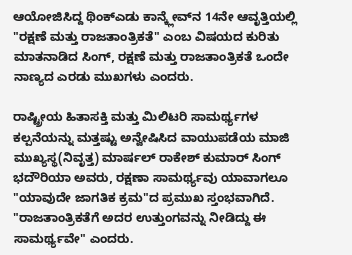ಆಯೋಜಿಸಿದ್ದ ಥಿಂಕ್‌ಎಡು ಕಾನ್ಕ್ಲೇವ್‌ನ 14ನೇ ಆವೃತ್ತಿಯಲ್ಲಿ "ರಕ್ಷಣೆ ಮತ್ತು ರಾಜತಾಂತ್ರಿಕತೆ" ಎಂಬ ವಿಷಯದ ಕುರಿತು ಮಾತನಾಡಿದ ಸಿಂಗ್, ರಕ್ಷಣೆ ಮತ್ತು ರಾಜತಾಂತ್ರಿಕತೆ ಒಂದೇ ನಾಣ್ಯದ ಎರಡು ಮುಖಗಳು ಎಂದರು.

ರಾಷ್ಟ್ರೀಯ ಹಿತಾಸಕ್ತಿ ಮತ್ತು ಮಿಲಿಟರಿ ಸಾಮರ್ಥ್ಯಗಳ ಕಲ್ಪನೆಯನ್ನು ಮತ್ತಷ್ಟು ಅನ್ವೇಷಿಸಿದ ವಾಯುಪಡೆಯ ಮಾಜಿ ಮುಖ್ಯಸ್ಥ(ನಿವೃತ್ತ) ಮಾರ್ಷಲ್ ರಾಕೇಶ್ ಕುಮಾರ್ ಸಿಂಗ್ ಭದೌರಿಯಾ ಅವರು, ರಕ್ಷಣಾ ಸಾಮರ್ಥ್ಯವು ಯಾವಾಗಲೂ "ಯಾವುದೇ ಜಾಗತಿಕ ಕ್ರಮ"ದ ಪ್ರಮುಖ ಸ್ತಂಭವಾಗಿದೆ. "ರಾಜತಾಂತ್ರಿಕತೆಗೆ ಅದರ ಉತ್ತುಂಗವನ್ನು ನೀಡಿದ್ದು ಈ ಸಾಮರ್ಥ್ಯವೇ" ಎಂದರು.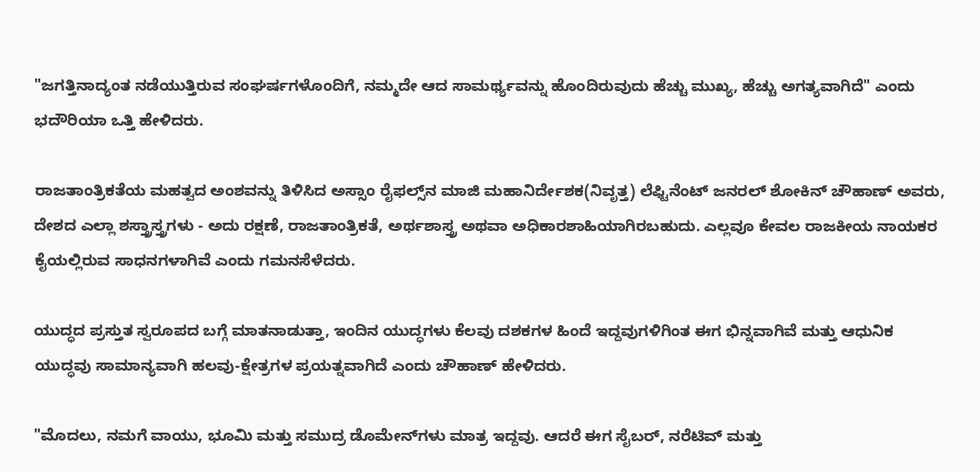"ಜಗತ್ತಿನಾದ್ಯಂತ ನಡೆಯುತ್ತಿರುವ ಸಂಘರ್ಷಗಳೊಂದಿಗೆ, ನಮ್ಮದೇ ಆದ ಸಾಮರ್ಥ್ಯವನ್ನು ಹೊಂದಿರುವುದು ಹೆಚ್ಚು ಮುಖ್ಯ, ಹೆಚ್ಚು ಅಗತ್ಯವಾಗಿದೆ" ಎಂದು ಭದೌರಿಯಾ ಒತ್ತಿ ಹೇಳಿದರು.

ರಾಜತಾಂತ್ರಿಕತೆಯ ಮಹತ್ವದ ಅಂಶವನ್ನು ತಿಳಿಸಿದ ಅಸ್ಸಾಂ ರೈಫಲ್ಸ್‌ನ ಮಾಜಿ ಮಹಾನಿರ್ದೇಶಕ(ನಿವೃತ್ತ) ಲೆಫ್ಟಿನೆಂಟ್ ಜನರಲ್ ಶೋಕಿನ್ ಚೌಹಾಣ್ ಅವರು, ದೇಶದ ಎಲ್ಲಾ ಶಸ್ತ್ರಾಸ್ತ್ರಗಳು - ಅದು ರಕ್ಷಣೆ, ರಾಜತಾಂತ್ರಿಕತೆ, ಅರ್ಥಶಾಸ್ತ್ರ ಅಥವಾ ಅಧಿಕಾರಶಾಹಿಯಾಗಿರಬಹುದು. ಎಲ್ಲವೂ ಕೇವಲ ರಾಜಕೀಯ ನಾಯಕರ ಕೈಯಲ್ಲಿರುವ ಸಾಧನಗಳಾಗಿವೆ ಎಂದು ಗಮನಸೆಳೆದರು.

ಯುದ್ಧದ ಪ್ರಸ್ತುತ ಸ್ವರೂಪದ ಬಗ್ಗೆ ಮಾತನಾಡುತ್ತಾ, ಇಂದಿನ ಯುದ್ಧಗಳು ಕೆಲವು ದಶಕಗಳ ಹಿಂದೆ ಇದ್ದವುಗಳಿಗಿಂತ ಈಗ ಭಿನ್ನವಾಗಿವೆ ಮತ್ತು ಆಧುನಿಕ ಯುದ್ಧವು ಸಾಮಾನ್ಯವಾಗಿ ಹಲವು-ಕ್ಷೇತ್ರಗಳ ಪ್ರಯತ್ನವಾಗಿದೆ ಎಂದು ಚೌಹಾಣ್ ಹೇಳಿದರು.

"ಮೊದಲು, ನಮಗೆ ವಾಯು, ಭೂಮಿ ಮತ್ತು ಸಮುದ್ರ ಡೊಮೇನ್‌ಗಳು ಮಾತ್ರ ಇದ್ದವು. ಆದರೆ ಈಗ ಸೈಬರ್, ನರೆಟಿವ್ ಮತ್ತು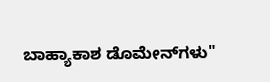ಬಾಹ್ಯಾಕಾಶ ಡೊಮೇನ್‌ಗಳು"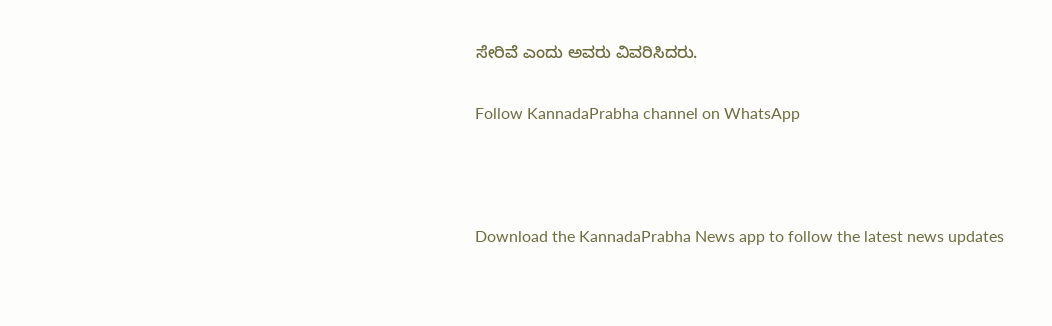ಸೇರಿವೆ ಎಂದು ಅವರು ವಿವರಿಸಿದರು.

Follow KannadaPrabha channel on WhatsApp



Download the KannadaPrabha News app to follow the latest news updates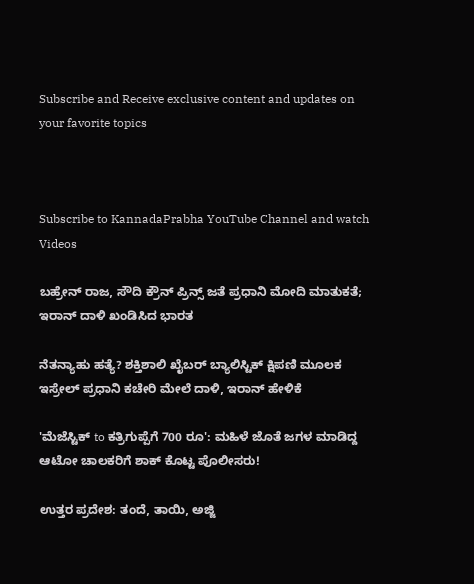Subscribe and Receive exclusive content and updates on your favorite topics



Subscribe to KannadaPrabha YouTube Channel and watch Videos

ಬಹ್ರೇನ್ ರಾಜ, ಸೌದಿ ಕ್ರೌನ್ ಪ್ರಿನ್ಸ್ ಜತೆ ಪ್ರಧಾನಿ ಮೋದಿ ಮಾತುಕತೆ; ಇರಾನ್ ದಾಳಿ ಖಂಡಿಸಿದ ಭಾರತ

ನೆತನ್ಯಾಹು ಹತ್ಯೆ? ಶಕ್ತಿಶಾಲಿ ಖೈಬರ್ ಬ್ಯಾಲಿಸ್ಟಿಕ್ ಕ್ಷಿಪಣಿ ಮೂಲಕ ಇಸ್ರೇಲ್ ಪ್ರಧಾನಿ ಕಚೇರಿ ಮೇಲೆ ದಾಳಿ, ಇರಾನ್ ಹೇಳಿಕೆ

'ಮೆಜೆಸ್ಟಿಕ್ to ಕತ್ರಿಗುಪ್ಪೆಗೆ 700 ರೂ': ಮಹಿಳೆ ಜೊತೆ ಜಗಳ ಮಾಡಿದ್ದ ಆಟೋ ಚಾಲಕರಿಗೆ ಶಾಕ್ ಕೊಟ್ಟ ಪೊಲೀಸರು!

ಉತ್ತರ ಪ್ರದೇಶ: ತಂದೆ, ತಾಯಿ, ಅಜ್ಜಿ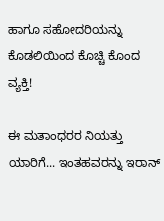ಹಾಗೂ ಸಹೋದರಿಯನ್ನು ಕೊಡಲಿಯಿಂದ ಕೊಚ್ಚಿ ಕೊಂದ ವ್ಯಕ್ತಿ!

ಈ ಮತಾಂಧರರ ನಿಯತ್ತು ಯಾರಿಗೆ... ಇಂತಹವರನ್ನು ಇರಾನ್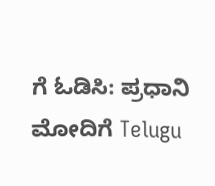ಗೆ ಓಡಿಸಿ: ಪ್ರಧಾನಿ ಮೋದಿಗೆ Telugu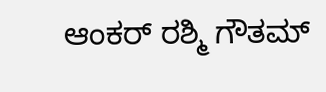ಆಂಕರ್ ರಶ್ಮಿ ಗೌತಮ್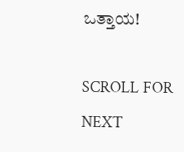ಒತ್ತಾಯ!

SCROLL FOR NEXT